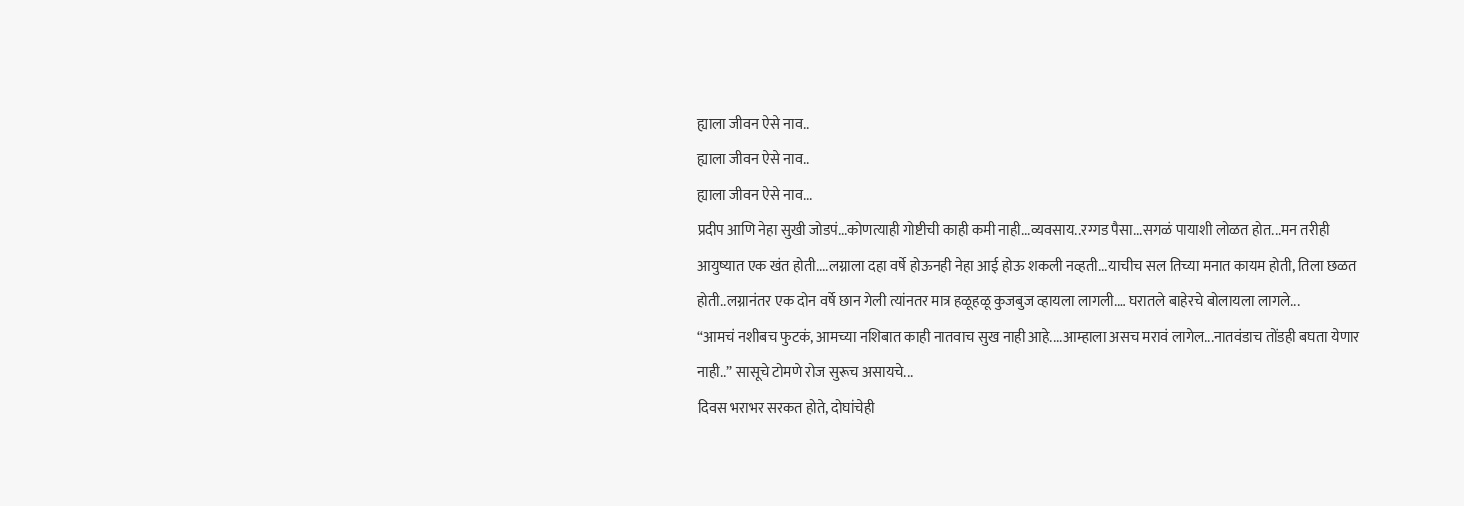ह्याला जीवन ऐसे नाव..
ह्याला जीवन ऐसे नाव..
ह्याला जीवन ऐसे नाव...
प्रदीप आणि नेहा सुखी जोडपं...कोणत्याही गोष्टीची काही कमी नाही...व्यवसाय..रग्गड पैसा...सगळं पायाशी लोळत होत...मन तरीही आयुष्यात एक खंत होती....लग्नाला दहा वर्षे होऊनही नेहा आई होऊ शकली नव्हती...याचीच सल तिच्या मनात कायम होती, तिला छळत होती..लग्नानंतर एक दोन वर्षे छान गेली त्यांनतर मात्र हळूहळू कुजबुज व्हायला लागली.… घरातले बाहेरचे बोलायला लागले...
“आमचं नशीबच फुटकं, आमच्या नशिबात काही नातवाच सुख नाही आहे....आम्हाला असच मरावं लागेल...नातवंडाच तोंडही बघता येणार नाही..” सासूचे टोमणे रोज सुरूच असायचे...
दिवस भराभर सरकत होते, दोघांचेही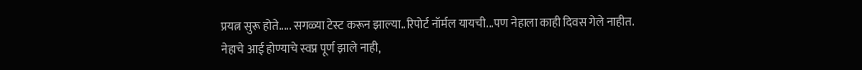प्रयत्न सुरू होते..... सगळ्या टेस्ट करून झाल्या..रिपोर्ट नॉर्मल यायची...पण नेहाला काही दिवस गेले नाहीत.
नेहाचे आई होण्याचे स्वप्न पूर्ण झाले नाही,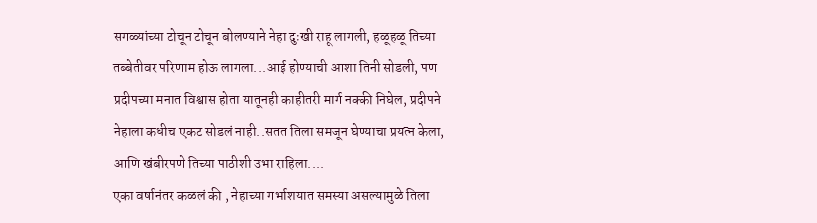सगळ्यांच्या टोचून टोचून बोलण्याने नेहा दुःखी राहू लागली, हळूहळू तिच्या तब्बेतीवर परिणाम होऊ लागला...आई होण्याची आशा तिनी सोडली, पण प्रदीपच्या मनात विश्वास होता यातूनही काहीतरी मार्ग नक्की निघेल, प्रदीपने नेहाला कधीच एकट सोडलं नाही..सतत तिला समजून घेण्याचा प्रयत्न केला, आणि खंबीरपणे तिच्या पाठीशी उभा राहिला....
एका वर्षानंतर कळलं की , नेहाच्या गर्भाशयात समस्या असल्यामुळे तिला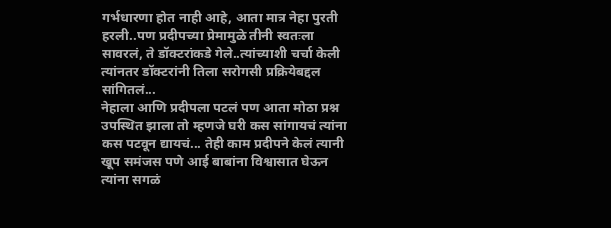गर्भधारणा होत नाही आहे, आता मात्र नेहा पुरती हरली..पण प्रदीपच्या प्रेमामुळे तीनी स्वतःला सावरलं, ते डॉक्टरांकडे गेले..त्यांच्याशी चर्चा केली त्यांनतर डॉक्टरांनी तिला सरोगसी प्रक्रियेबद्दल सांगितलं...
नेहाला आणि प्रदीपला पटलं पण आता मोठा प्रश्न उपस्थित झाला तो म्हणजे घरी कस सांगायचं त्यांना कस पटवून द्यायचं... तेही काम प्रदीपने केलं त्यानी खूप समंजस पणे आई बाबांना विश्वासात घेऊन त्यांना सगळं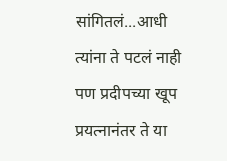सांगितलं...आधी त्यांना ते पटलं नाही पण प्रदीपच्या खूप प्रयत्नानंतर ते या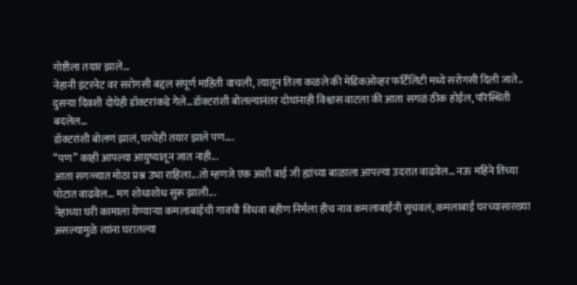गोष्टीला तयार झाले...
नेहानी इंटरनेट वर सरोगसी बद्दल संपूर्ण माहिती वाचली, त्यातून तिला कळले की मेडिकओव्हर फर्टिलिटी मध्ये सरोगसी दिली जाते..
दुसऱ्या दिवशी दोघेही डॉक्टरांकडे गेले...डॉक्टरांशी बोलल्यानंतर दोघांनाही विश्वास वाटला की आता सगळं ठीक होईल, परिस्थिती बदलेल...
डॉक्टरांशी बोलणं झालं, घरचेही तयार झाले पण....
“पण” काही आपल्या आयुष्यातून जात नाही...
आता सगळ्यात मोठा प्रश्न उभा राहिला...तो म्हणजे एक अशी बाई जी ह्यांच्या बाळाला आपल्या उदरात वाढवेल... नऊ महिने तिच्या पोटात वाढवेल... मग शोधाशोध सुरू झाली...
नेहाच्या घरी कामाला येण्याऱ्या कमलाबाईची गावची विधवा बहीण निर्मला हीच नाव कमलाबाईंनी सुचवलं, कमलाबाई घरच्यासारख्या असल्यामुळे त्यांना घरातल्या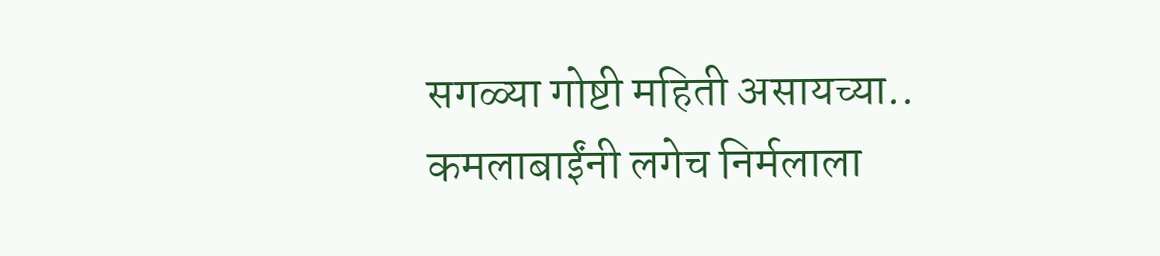सगळ्या गोष्टी महिती असायच्या..
कमलाबाईंनी लगेच निर्मलाला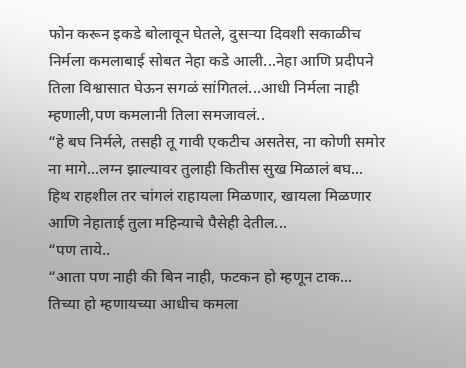फोन करून इकडे बोलावून घेतले, दुसऱ्या दिवशी सकाळीच निर्मला कमलाबाई सोबत नेहा कडे आली...नेहा आणि प्रदीपने तिला विश्वासात घेऊन सगळं सांगितलं...आधी निर्मला नाही म्हणाली,पण कमलानी तिला समजावलं..
“हे बघ निर्मले, तसही तू गावी एकटीच असतेस, ना कोणी समोर ना मागे...लग्न झाल्यावर तुलाही कितीस सुख मिळालं बघ...
हिथ राहशील तर चांगलं राहायला मिळणार, खायला मिळणार आणि नेहाताई तुला महिन्याचे पैसेही देतील...
“पण ताये..
“आता पण नाही की बिन नाही, फटकन हो म्हणून टाक...
तिच्या हो म्हणायच्या आधीच कमला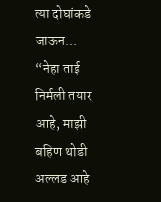त्या दोघांकडे जाऊन...
“नेहा ताई निर्मली तयार आहे, माझी बहिण थोडी अल्लड आहे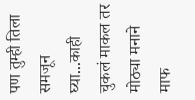पण तुम्ही तिला समजून घ्या...काही चुकलं माकल तर मोठ्या मनाने माफ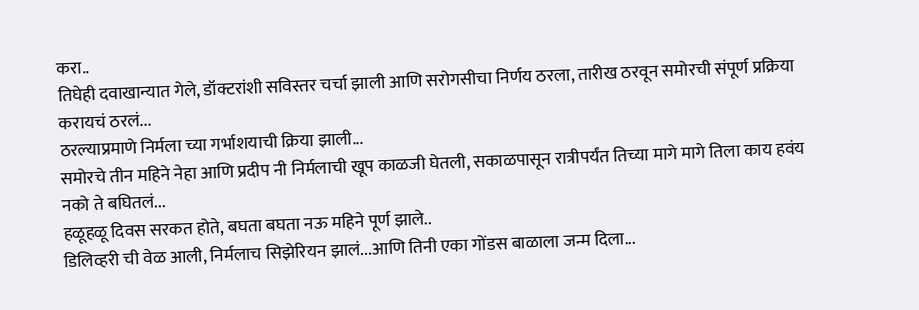करा..
तिघेही दवाखान्यात गेले, डॉक्टरांशी सविस्तर चर्चा झाली आणि सरोगसीचा निर्णय ठरला, तारीख ठरवून समोरची संपूर्ण प्रक्रिया करायचं ठरलं...
ठरल्याप्रमाणे निर्मला च्या गर्भाशयाची क्रिया झाली...
समोरचे तीन महिने नेहा आणि प्रदीप नी निर्मलाची खूप काळजी घेतली, सकाळपासून रात्रीपर्यंत तिच्या मागे मागे तिला काय हवंय नको ते बघितलं...
हळूहळू दिवस सरकत होते, बघता बघता नऊ महिने पूर्ण झाले..
डिलिव्हरी ची वेळ आली, निर्मलाच सिझेरियन झालं...आणि तिनी एका गोंडस बाळाला जन्म दिला...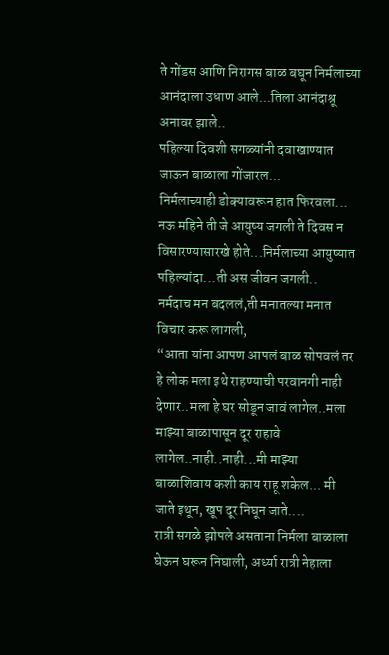ते गोंडस आणि निरागस बाळ बघून निर्मलाच्या आनंदाला उधाण आले...तिला आनंदाश्रू अनावर झाले..
पहिल्या दिवशी सगळ्यांनी दवाखाण्यात जाऊन बाळाला गोंजारल...
निर्मलाच्याही डोक्यावरून हात फिरवला... नऊ महिने ती जे आयुष्य जगली ते दिवस न विसारण्यासारखे होते...निर्मलाच्या आयुष्यात पहिल्यांदा...ती अस जीवन जगली..
नर्मदाच मन बदललं,ती मनातल्या मनात विचार करू लागली,
“आता यांना आपण आपलं बाळ सोपवलं तर हे लोक मला इथे राहण्याची परवानगी नाही देणार..मला हे घर सोडून जावं लागेल..मला माझ्या बाळापासून दूर राहावे लागेल..नाही..नाही...मी माझ्या बाळाशिवाय कशी काय राहू शकेल... मी जाते इथून, खूप दूर निघून जाते....
रात्री सगळे झोपले असताना निर्मला बाळाला घेऊन घरून निघाली, अर्ध्या रात्री नेहाला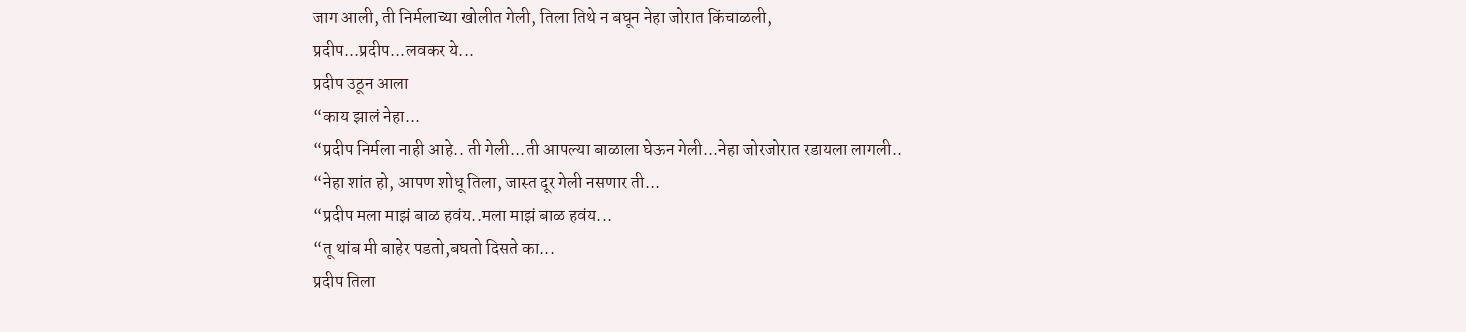जाग आली, ती निर्मलाच्या खोलीत गेली, तिला तिथे न बघून नेहा जोरात किंचाळली,
प्रदीप...प्रदीप...लवकर ये...
प्रदीप उठून आला
“काय झालं नेहा...
“प्रदीप निर्मला नाही आहे.. ती गेली...ती आपल्या बाळाला घेऊन गेली...नेहा जोरजोरात रडायला लागली..
“नेहा शांत हो, आपण शोधू तिला, जास्त दूर गेली नसणार ती...
“प्रदीप मला माझं बाळ हवंय..मला माझं बाळ हवंय...
“तू थांब मी बाहेर पडतो,बघतो दिसते का...
प्रदीप तिला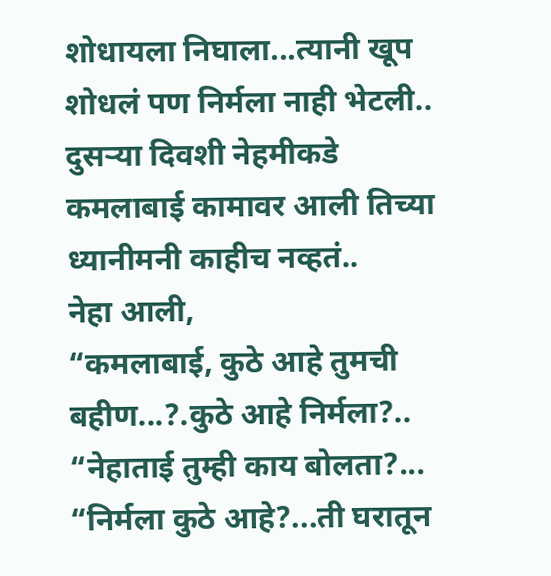शोधायला निघाला...त्यानी खूप शोधलं पण निर्मला नाही भेटली..
दुसऱ्या दिवशी नेहमीकडे कमलाबाई कामावर आली तिच्या ध्यानीमनी काहीच नव्हतं..
नेहा आली,
“कमलाबाई, कुठे आहे तुमची बहीण...?.कुठे आहे निर्मला?..
“नेहाताई तुम्ही काय बोलता?...
“निर्मला कुठे आहे?...ती घरातून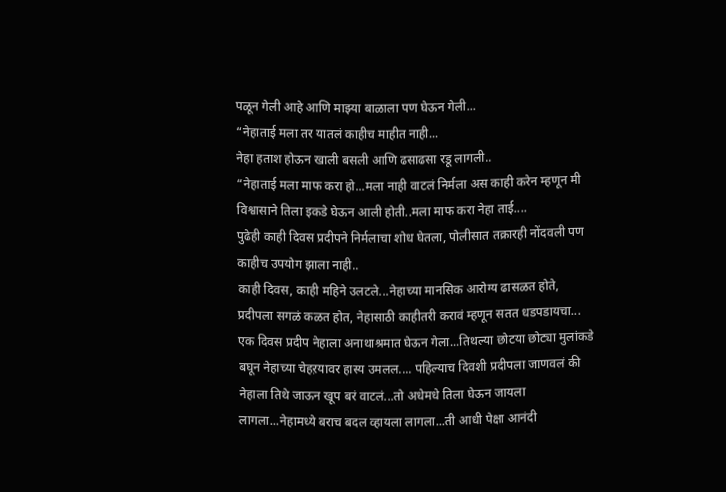पळून गेली आहे आणि माझ्या बाळाला पण घेऊन गेली...
“नेहाताई मला तर यातलं काहीच माहीत नाही...
नेहा हताश होऊन खाली बसली आणि ढसाढसा रडू लागली..
“नेहाताई मला माफ करा हो...मला नाही वाटलं निर्मला अस काही करेन म्हणून मी विश्वासाने तिला इकडे घेऊन आली होती..मला माफ करा नेहा ताई....
पुढेही काही दिवस प्रदीपने निर्मलाचा शोध घेतला, पोलीसात तक्रारही नोंदवली पण काहीच उपयोग झाला नाही..
काही दिवस, काही महिने उलटले...नेहाच्या मानसिक आरोग्य ढासळत होते, प्रदीपला सगळं कळत होत, नेहासाठी काहीतरी करावं म्हणून सतत धडपडायचा...
एक दिवस प्रदीप नेहाला अनाथाश्रमात घेऊन गेला...तिथल्या छोटया छोट्या मुलांकडे बघून नेहाच्या चेहऱयावर हास्य उमलल.... पहिल्याच दिवशी प्रदीपला जाणवलं की नेहाला तिथे जाऊन खूप बरं वाटलं...तो अधेमधे तिला घेऊन जायला लागला...नेहामध्ये बराच बदल व्हायला लागला...ती आधी पेक्षा आनंदी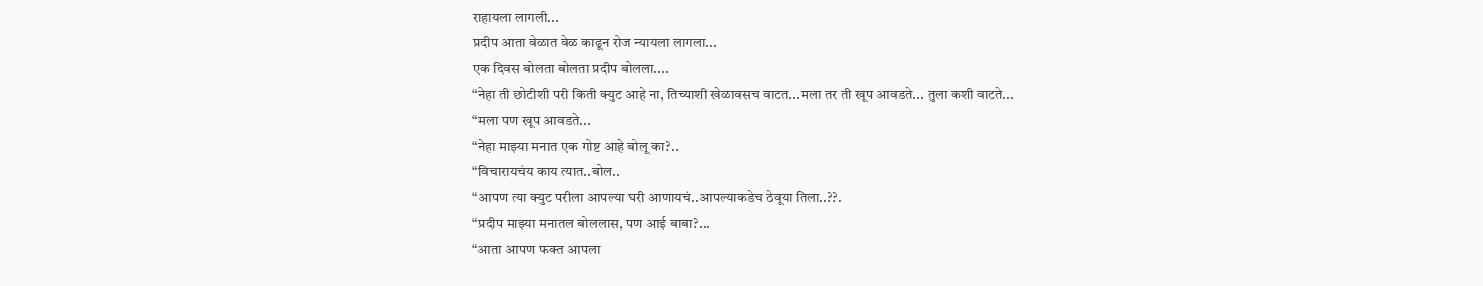राहायला लागली...
प्रदीप आता वेळात वेळ काढून रोज न्यायला लागला...
एक दिवस बोलता बोलता प्रदीप बोलला....
“नेहा ती छोटीशी परी किती क्युट आहे ना, तिच्याशी खेळावसच वाटत...मला तर ती खूप आवडते... तुला कशी वाटते...
“मला पण खूप आवडते...
“नेहा माझ्या मनात एक गोष्ट आहे बोलू का?..
“विचारायचंय काय त्यात..बोल..
“आपण त्या क्युट परीला आपल्या घरी आणायचं..आपल्याकडेच ठेवूया तिला..??.
“प्रदीप माझ्या मनातल बोललास, पण आई बाबा?...
“आता आपण फक्त आपला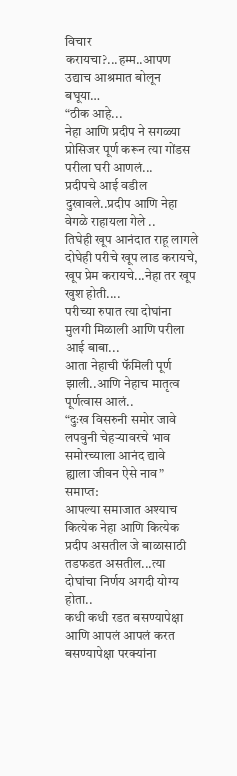विचार करायचा?...हम्म..आपण उद्याच आश्रमात बोलून बघूया…
“ठीक आहे...
नेहा आणि प्रदीप ने सगळ्या प्रोसिजर पूर्ण करून त्या गोंडस परीला घरी आणलं...
प्रदीपचे आई वडील दुखावले..प्रदीप आणि नेहा वेगळे राहायला गेले ..
तिघेही खूप आनंदात राहू लागले
दोघेही परीचे खूप लाड करायचे, खूप प्रेम करायचे...नेहा तर खूप खुश होती....
परीच्या रुपात त्या दोघांना मुलगी मिळाली आणि परीला आई बाबा...
आता नेहाची फॅमिली पूर्ण झाली..आणि नेहाच मातृत्व पूर्णत्वास आलं..
“दुःख विसरुनी समोर जावे
लपवुनी चेहऱ्यावरचे भाव
समोरच्याला आनंद द्यावे
ह्याला जीवन ऐसे नाव”
समाप्त:
आपल्या समाजात अश्याच कित्येक नेहा आणि कित्येक प्रदीप असतील जे बाळासाठी तडफडत असतील...त्या दोघांचा निर्णय अगदी योग्य होता..
कधी कधी रडत बसण्यापेक्षा आणि आपलं आपलं करत बसण्यापेक्षा परक्यांना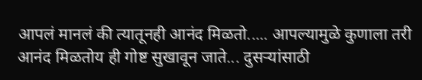आपलं मानलं की त्यातूनही आनंद मिळतो..... आपल्यामुळे कुणाला तरी आनंद मिळतोय ही गोष्ट सुखावून जाते... दुसऱ्यांसाठी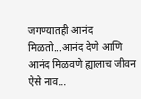जगण्यातही आनंद मिळतो...आनंद देणे आणि आनंद मिळवणे ह्यालाच जीवन ऐसे नाव...